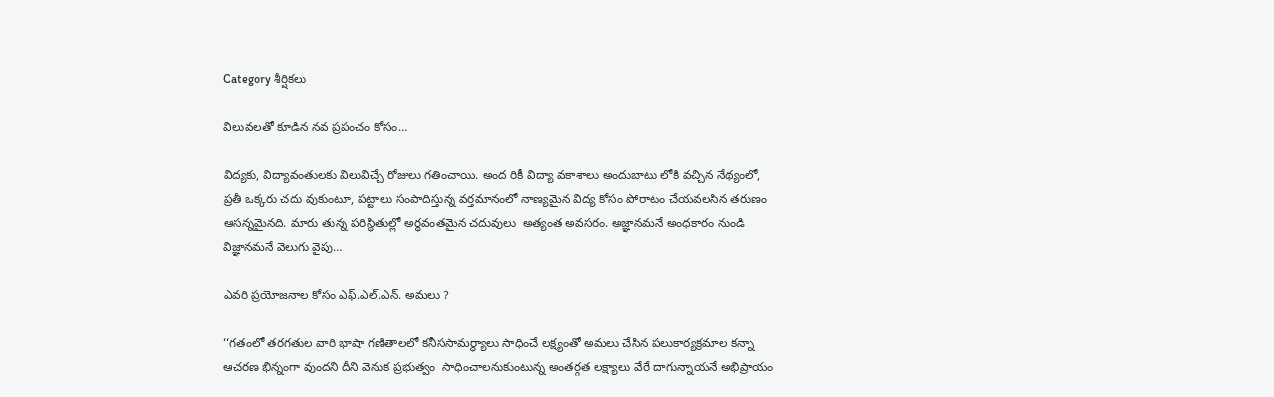Category శీర్షికలు

విలువలతో కూడిన నవ ప్రపంచం కోసం…

విద్యకు, విద్యావంతులకు విలువిచ్చే రోజులు గతించాయి. అంద రికీ విద్యా వకాశాలు అందుబాటు లోకి వచ్చిన నేథ్యంలో, ప్రతీ ఒక్కరు చదు వుకుంటూ, పట్టాలు సంపాదిస్తున్న వర్తమానంలో నాణ్యమైన విద్య కోసం పోరాటం చేయవలసిన తరుణం ఆసన్నమైనది. మారు తున్న పరిస్థితుల్లో అర్ధవంతమైన చదువులు  అత్యంత అవసరం. అజ్ఞానమనే అంధకారం నుండి విజ్ఞానమనే వెలుగు వైపు…

ఎవరి ప్రయోజనాల కోసం ఎఫ్‌.ఎల్‌.ఎన్‌. అమలు ?

‘‘గతంలో తరగతుల వారి భాషా గణితాలలో కనీససామర్థ్యాలు సాధించే లక్ష్యంతో అమలు చేసిన పలుకార్యక్రమాల కన్నా ఆచరణ భిన్నంగా వుందని దీని వెనుక ప్రభుత్వం  సాధించాలనుకుంటున్న అంతర్గత లక్ష్యాలు వేరే దాగున్నాయనే అభిప్రాయం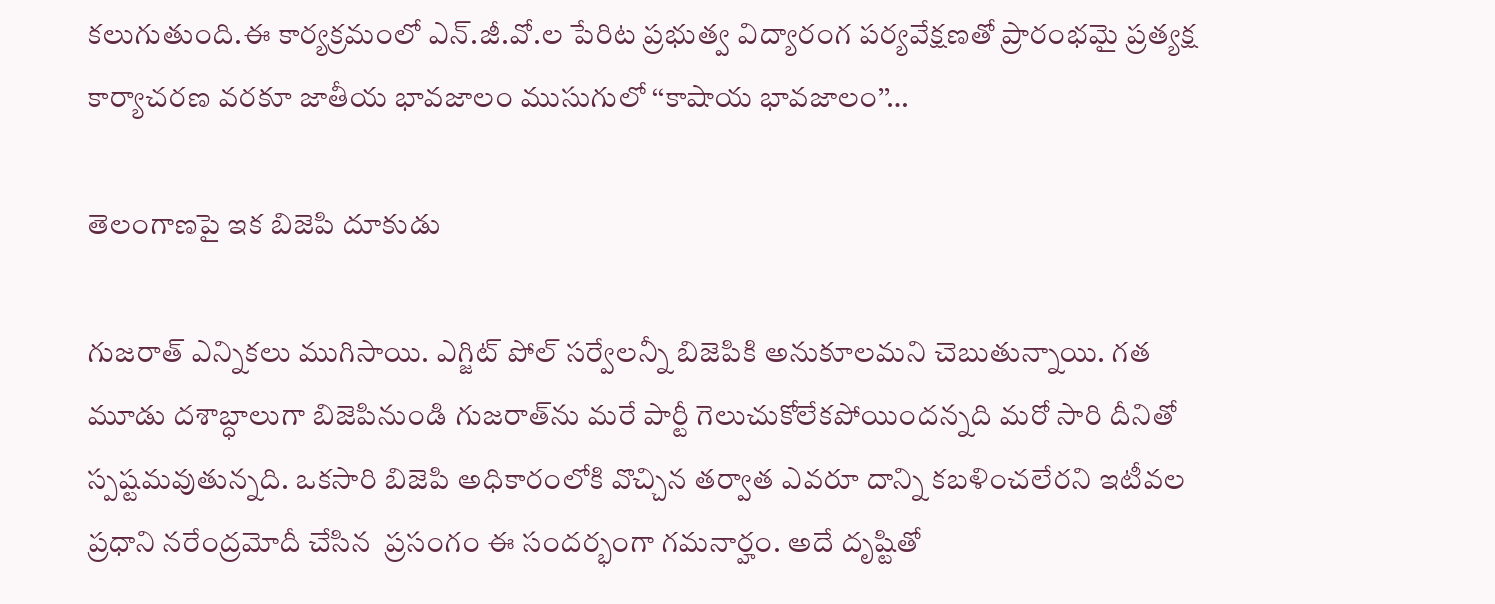కలుగుతుంది.ఈ కార్యక్రమంలో ఎన్‌.జీ.వో.ల పేరిట ప్రభుత్వ విద్యారంగ పర్యవేక్షణతో ప్రారంభమై ప్రత్యక్ష కార్యాచరణ వరకూ జాతీయ భావజాలం ముసుగులో ‘‘కాషాయ భావజాలం’’…

తెలంగాణపై ఇక బిజెపి దూకుడు

గుజరాత్‌ ఎన్నికలు ముగిసాయి. ఎగ్జిట్‌ ‌పోల్‌ ‌సర్వేలన్నీ బిజెపికి అనుకూలమని చెబుతున్నాయి. గత మూడు దశాబ్ధాలుగా బిజెపినుండి గుజరాత్‌ను మరే పార్టీ గెలుచుకోలేకపోయిందన్నది మరో సారి దీనితో స్పష్టమవుతున్నది. ఒకసారి బిజెపి అధికారంలోకి వొచ్చిన తర్వాత ఎవరూ దాన్ని కబళించలేరని ఇటీవల ప్రధాని నరేంద్రమోదీ చేసిన  ప్రసంగం ఈ సందర్భంగా గమనార్హం. అదే దృష్టితో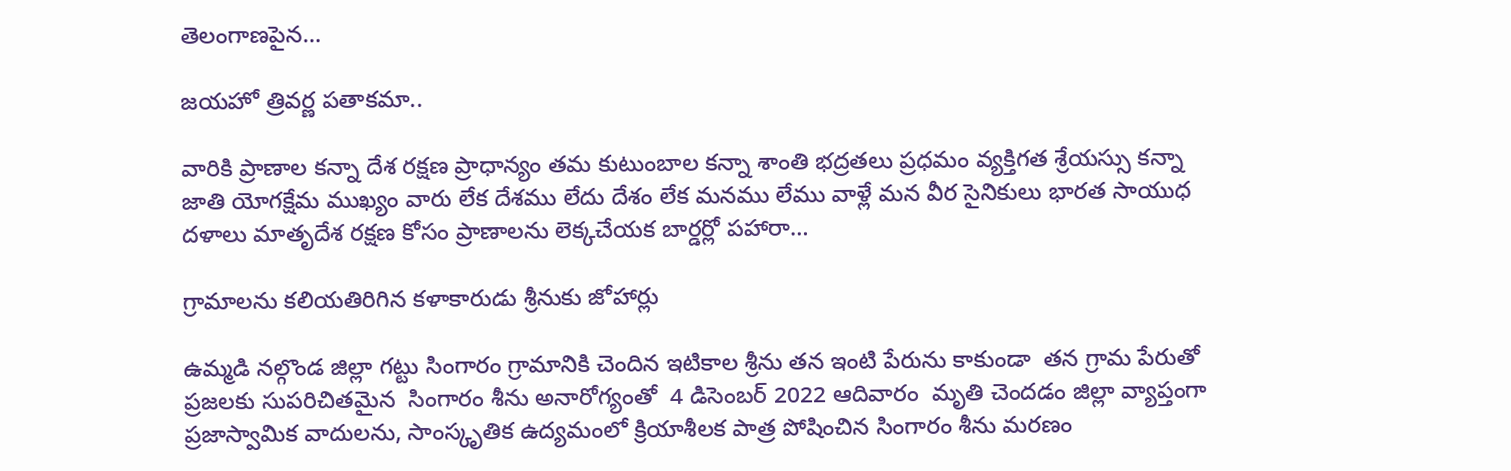తెలంగాణపైన…

జయహో త్రివర్ణ పతాకమా..

వారికి ప్రాణాల కన్నా దేశ రక్షణ ప్రాధాన్యం తమ కుటుంబాల కన్నా శాంతి భద్రతలు ప్రధమం వ్యక్తిగత శ్రేయస్సు కన్నా జాతి యోగక్షేమ ముఖ్యం వారు లేక దేశము లేదు దేశం లేక మనము లేము వాళ్లే మన వీర సైనికులు భారత సాయుధ దళాలు మాతృదేశ రక్షణ కోసం ప్రాణాలను లెక్కచేయక బార్డర్లో పహారా…

గ్రామాలను కలియతిరిగిన కళాకారుడు శ్రీనుకు జోహార్లు

ఉమ్మడి నల్గొండ జిల్లా గట్టు సింగారం గ్రామానికి చెందిన ఇటికాల శ్రీను తన ఇంటి పేరును కాకుండా  తన గ్రామ పేరుతో ప్రజలకు సుపరిచితమైన  సింగారం శీను అనారోగ్యంతో  4 డిసెంబర్‌ 2022 ఆదివారం  మృతి చెందడం జిల్లా వ్యాప్తంగా ప్రజాస్వామిక వాదులను, సాంస్కృతిక ఉద్యమంలో క్రియాశీలక పాత్ర పోషించిన సింగారం శీను మరణం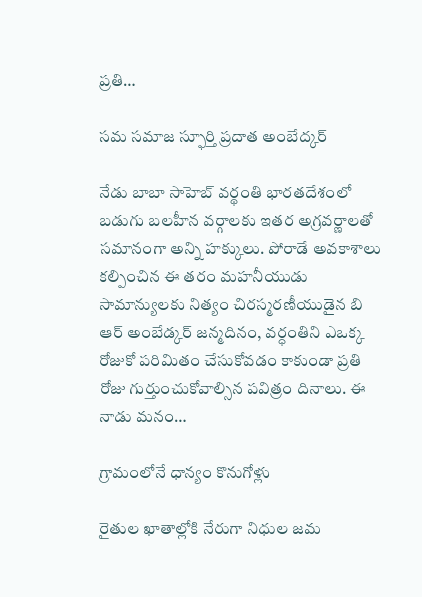ప్రతి…

సమ సమాజ స్ఫూర్తి ప్రదాత అంబేద్కర్‌

నేడు బాబా సాహెబ్‌ ‌వర్థంతి భారతదేశంలో బడుగు బలహీన వర్గాలకు ఇతర అగ్రవర్ణాలతో సమానంగా అన్ని హక్కులు. పోరాడే అవకాశాలు కల్పించిన ఈ తరం మహనీయుడు సామాన్యులకు నిత్యం చిరస్మరణీయుడైన బి ఆర్‌ అం‌బేడ్కర్‌ ‌జన్మదినం, వర్ధంతిని ఎఒక్క రోజుకో పరిమితం చేసుకోవడం కాకుండా ప్రతి రోజు గుర్తుంచుకోవాల్సిన పవిత్రం దినాలు. ఈ నాడు మనం…

గ్రామంలోనే ధాన్యం కొనుగోళ్లు

రైతుల ఖాతాల్లోకి నేరుగా నిధుల జమ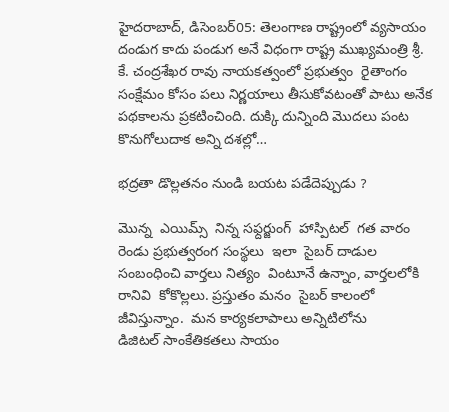హైదరాబాద్‌, డిసెంబర్‌05: తెలంగాణ రాష్ట్రంలో వ్యసాయం దండుగ కాదు పండుగ అనే విధంగా రాష్ట్ర ముఖ్యమంత్రి శ్రీ. కే. చంద్రశేఖర రావు నాయకత్వంలో ప్రభుత్వం  రైతాంగం సంక్షేమం కోసం పలు నిర్ణయాలు తీసుకోవటంతో పాటు అనేక పథకాలను ప్రకటించింది. దుక్కి దున్నింది మొదలు పంట కొనుగోలుదాక అన్ని దశల్లో…

భద్రతా డొల్లతనం నుండి బయట పడేదెప్పుడు ?

మొన్న  ఎయిమ్స్  ‌నిన్న సఫ్దర్జుంగ్‌  ‌హాస్పిటల్‌  ‌గత వారం  రెండు ప్రభుత్వరంగ సంస్థలు  ఇలా  సైబర్‌ ‌దాడుల సంబంధించి వార్తలు నిత్యం  వింటూనే ఉన్నాం, వార్తలలోకి రానివి  కోకొల్లలు. ప్రస్తుతం మనం  సైబర్‌ ‌కాలంలో జీవిస్తున్నాం.  మన కార్యకలాపాలు అన్నిటిలోను డిజిటల్‌ ‌సాంకేతికతలు సాయం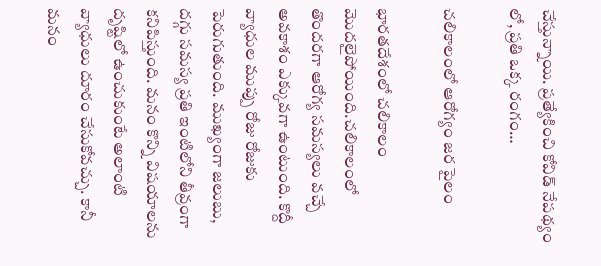చేస్తున్నాయి. ప్రత్యేకించి కోవిడ్‌ ‌నేపథ్యం లో, ప్రతి ఒక్క రంగం…

చలికాలంలో ఆరోగ్యం జర పైలం

భారతదేశంలో చలికాలం మొదలైపోయింది.చలికాలంలో తొందరగా ఆరోగ్య సమస్యలు వచ్చే అవకాశం ఎక్కువగా ఉంటుంది. కొద్దీ వ్యాధుల ముప్పు రోజు రోజుకు పెరుగుతుంది. ముఖ్యంగా జలుబు, దగ్గు సమస్య ప్రతి ఇంటిలోని తీవ్రంగా కనిపిస్తుంది. మనం కొన్ని విషయాలను దృష్టిలో ఉంచుకుంటే అలాంటి వ్యాధులు దూరం చేసుకోవచ్చు. కానీ మనం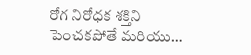రోగ నిరోధక శక్తిని పెంచకపోతే మరియు…